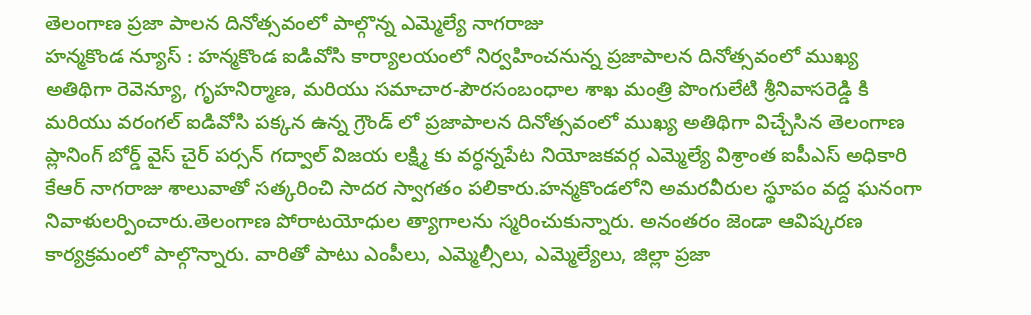తెలంగాణ ప్రజా పాలన దినోత్సవంలో పాల్గొన్న ఎమ్మెల్యే నాగరాజు
హన్మకొండ న్యూస్ : హన్మకొండ ఐడివోసి కార్యాలయంలో నిర్వహించనున్న ప్రజాపాలన దినోత్సవంలో ముఖ్య అతిథిగా రెవెన్యూ, గృహనిర్మాణ, మరియు సమాచార-పౌరసంబంధాల శాఖ మంత్రి పొంగులేటి శ్రీనివాసరెడ్డి కి మరియు వరంగల్ ఐడివోసి పక్కన ఉన్న గ్రౌండ్ లో ప్రజాపాలన దినోత్సవంలో ముఖ్య అతిథిగా విచ్చేసిన తెలంగాణ ప్లానింగ్ బోర్డ్ వైస్ చైర్ పర్సన్ గద్వాల్ విజయ లక్ష్మి కు వర్ధన్నపేట నియోజకవర్గ ఎమ్మెల్యే విశ్రాంత ఐపీఎస్ అధికారి కేఆర్ నాగరాజు శాలువాతో సత్కరించి సాదర స్వాగతం పలికారు.హన్మకొండలోని అమరవీరుల స్థూపం వద్ద ఘనంగా నివాళులర్పించారు.తెలంగాణ పోరాటయోధుల త్యాగాలను స్మరించుకున్నారు. అనంతరం జెండా ఆవిష్కరణ కార్యక్రమంలో పాల్గొన్నారు. వారితో పాటు ఎంపీలు, ఎమ్మెల్సీలు, ఎమ్మెల్యేలు, జిల్లా ప్రజా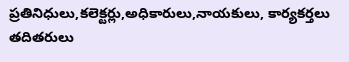ప్రతినిధులు,కలెక్టర్లు,అధికారులు,నాయకులు, కార్యకర్తలు తదితరులు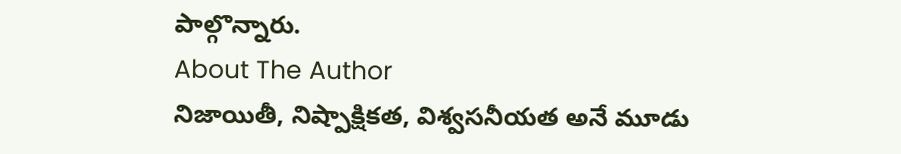పాల్గొన్నారు.
About The Author
నిజాయితీ, నిష్పాక్షికత, విశ్వసనీయత అనే మూడు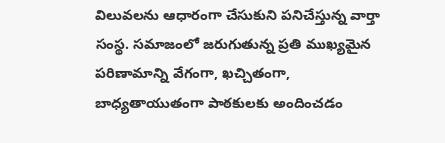విలువలను ఆధారంగా చేసుకుని పనిచేస్తున్న వార్తా సంస్థ. సమాజంలో జరుగుతున్న ప్రతి ముఖ్యమైన పరిణామాన్ని వేగంగా, ఖచ్చితంగా, బాధ్యతాయుతంగా పాఠకులకు అందించడం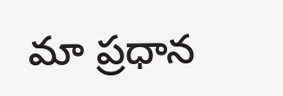మా ప్రధాన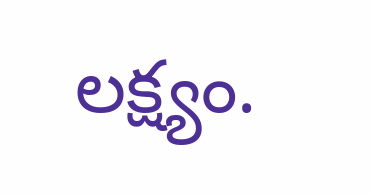లక్ష్యం.